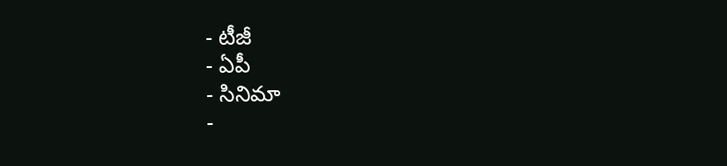- టీజీ
- ఏపీ
- సినిమా
-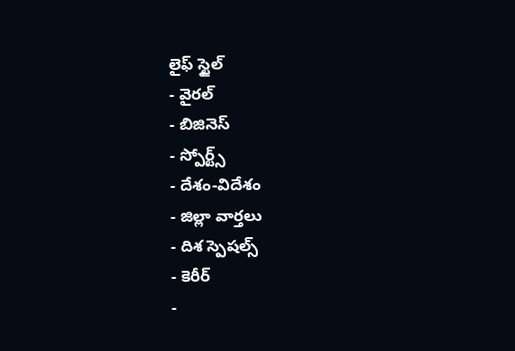లైఫ్ స్టైల్
- వైరల్
- బిజినెస్
- స్పోర్ట్స్
- దేశం-విదేశం
- జిల్లా వార్తలు
- దిశ స్పెషల్స్
- కెరీర్
-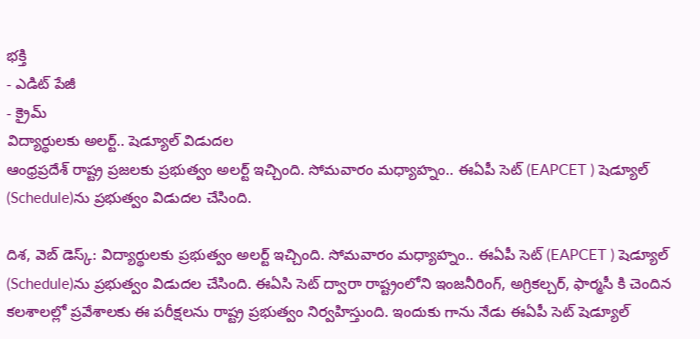భక్తి
- ఎడిట్ పేజీ
- క్రైమ్
విద్యార్థులకు అలర్ట్.. షెడ్యూల్ విడుదల
ఆంధ్రప్రదేశ్ రాష్ట్ర ప్రజలకు ప్రభుత్వం అలర్ట్ ఇచ్చింది. సోమవారం మధ్యాహ్నం.. ఈఏపీ సెట్ (EAPCET ) షెడ్యూల్ (Schedule)ను ప్రభుత్వం విడుదల చేసింది.

దిశ, వెబ్ డెస్క్: విద్యార్థులకు ప్రభుత్వం అలర్ట్ ఇచ్చింది. సోమవారం మధ్యాహ్నం.. ఈఏపీ సెట్ (EAPCET ) షెడ్యూల్ (Schedule)ను ప్రభుత్వం విడుదల చేసింది. ఈఏసి సెట్ ద్వారా రాష్ట్రంలోని ఇంజనీరింగ్, అగ్రికల్చర్, ఫార్మసీ కి చెందిన కలశాలల్లో ప్రవేశాలకు ఈ పరీక్షలను రాష్ట్ర ప్రభుత్వం నిర్వహిస్తుంది. ఇందుకు గాను నేడు ఈఏపీ సెట్ షెడ్యూల్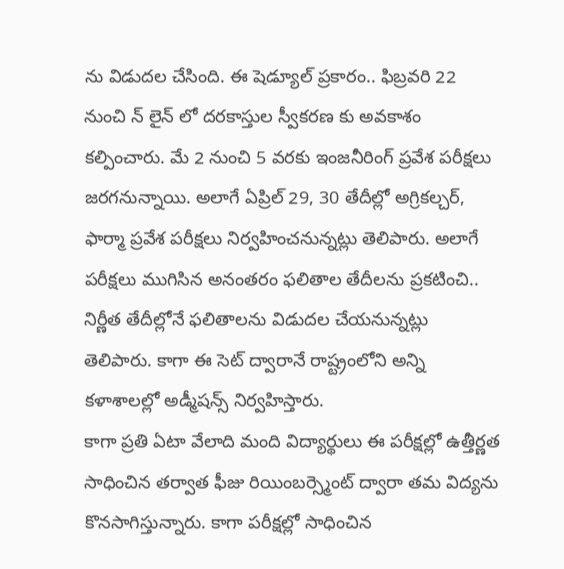ను విడుదల చేసింది. ఈ షెడ్యూల్ ప్రకారం.. ఫిబ్రవరి 22 నుంచి న్ లైన్ లో దరకాస్తుల స్వీకరణ కు అవకాశం కల్పించారు. మే 2 నుంచి 5 వరకు ఇంజనీరింగ్ ప్రవేశ పరీక్షలు జరగనున్నాయి. అలాగే ఏప్రిల్ 29, 30 తేదీల్లో అగ్రికల్చర్, ఫార్మా ప్రవేశ పరీక్షలు నిర్వహించనున్నట్లు తెలిపారు. అలాగే పరీక్షలు ముగిసిన అనంతరం ఫలితాల తేదీలను ప్రకటించి.. నిర్ణీత తేదీల్లోనే ఫలితాలను విడుదల చేయనున్నట్లు తెలిపారు. కాగా ఈ సెట్ ద్వారానే రాష్ట్రంలోని అన్ని కళాశాలల్లో అడ్మీషన్స్ నిర్వహిస్తారు.
కాగా ప్రతి ఏటా వేలాది మంది విద్యార్థులు ఈ పరీక్షల్లో ఉత్తీర్ణత సాధించిన తర్వాత ఫీజు రియింబర్స్మెంట్ ద్వారా తమ విద్యను కొనసాగిస్తున్నారు. కాగా పరీక్షల్లో సాధించిన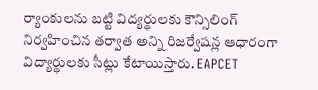ర్యాంకులను బట్టి విద్యర్థులకు కౌన్సిలింగ్ నిర్వహించిన తర్వాత అన్ని రిజర్వేషన్ల ఆధారంగా విద్యార్థులకు సీట్లు కేటాయిస్తారు. EAPCET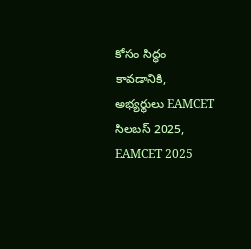కోసం సిద్ధం కావడానికి, అభ్యర్థులు EAMCET సిలబస్ 2025, EAMCET 2025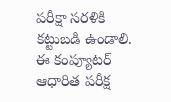పరీక్షా సరళికి కట్టుబడి ఉండాలి. ఈ కంప్యూటర్ ఆధారిత పరీక్ష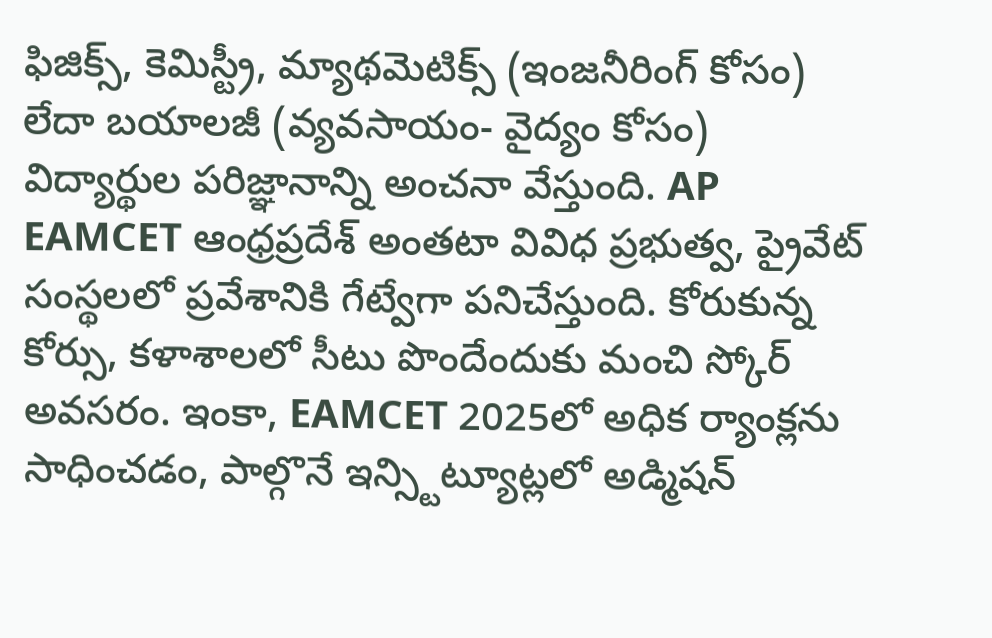ఫిజిక్స్, కెమిస్ట్రీ, మ్యాథమెటిక్స్ (ఇంజనీరింగ్ కోసం) లేదా బయాలజీ (వ్యవసాయం- వైద్యం కోసం) విద్యార్థుల పరిజ్ఞానాన్ని అంచనా వేస్తుంది. AP EAMCET ఆంధ్రప్రదేశ్ అంతటా వివిధ ప్రభుత్వ, ప్రైవేట్ సంస్థలలో ప్రవేశానికి గేట్వేగా పనిచేస్తుంది. కోరుకున్న కోర్సు, కళాశాలలో సీటు పొందేందుకు మంచి స్కోర్ అవసరం. ఇంకా, EAMCET 2025లో అధిక ర్యాంక్లను సాధించడం, పాల్గొనే ఇన్స్టిట్యూట్లలో అడ్మిషన్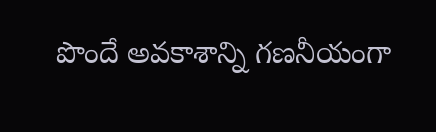పొందే అవకాశాన్ని గణనీయంగా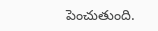పెంచుతుంది.